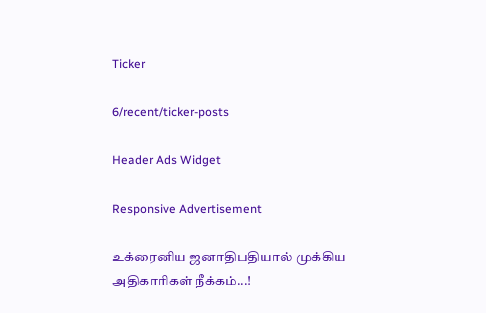Ticker

6/recent/ticker-posts

Header Ads Widget

Responsive Advertisement

உக்ரைனிய ஜனாதிபதியால் முக்கிய அதிகாரிகள் நீக்கம்...!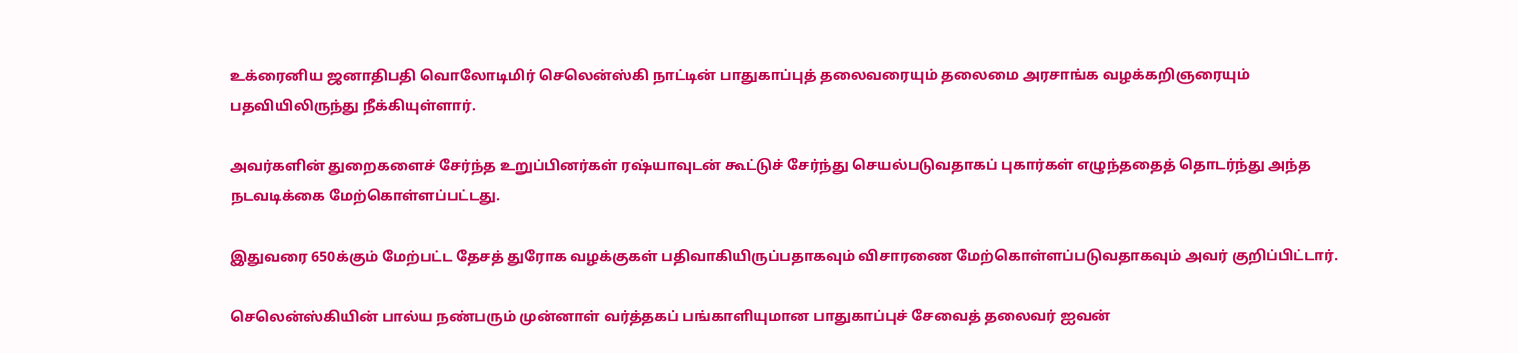உக்ரைனிய ஜனாதிபதி வொலோடிமிர் செலென்ஸ்கி நாட்டின் பாதுகாப்புத் தலைவரையும் தலைமை அரசாங்க வழக்கறிஞரையும் பதவியிலிருந்து நீக்கியுள்ளார்.

அவர்களின் துறைகளைச் சேர்ந்த உறுப்பினர்கள் ரஷ்யாவுடன் கூட்டுச் சேர்ந்து செயல்படுவதாகப் புகார்கள் எழுந்ததைத் தொடர்ந்து அந்த நடவடிக்கை மேற்கொள்ளப்பட்டது.

இதுவரை 650க்கும் மேற்பட்ட தேசத் துரோக வழக்குகள் பதிவாகியிருப்பதாகவும் விசாரணை மேற்கொள்ளப்படுவதாகவும் அவர் குறிப்பிட்டார்.

செலென்ஸ்கியின் பால்ய நண்பரும் முன்னாள் வர்த்தகப் பங்காளியுமான பாதுகாப்புச் சேவைத் தலைவர் ஐவன்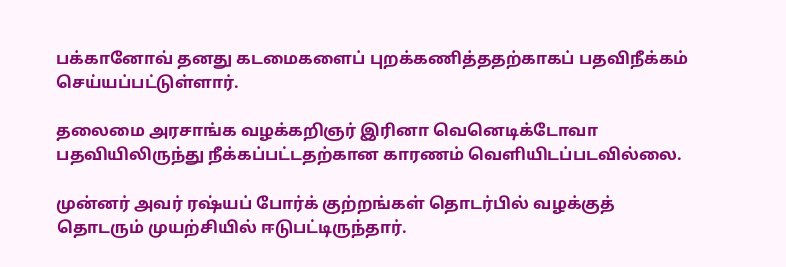பக்கானோவ் தனது கடமைகளைப் புறக்கணித்ததற்காகப் பதவிநீக்கம் செய்யப்பட்டுள்ளார்.

தலைமை அரசாங்க வழக்கறிஞர் இரினா வெனெடிக்டோவா பதவியிலிருந்து நீக்கப்பட்டதற்கான காரணம் வெளியிடப்படவில்லை.

முன்னர் அவர் ரஷ்யப் போர்க் குற்றங்கள் தொடர்பில் வழக்குத் தொடரும் முயற்சியில் ஈடுபட்டிருந்தார்.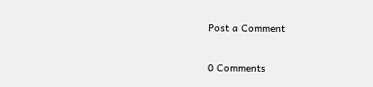Post a Comment

0 Comments